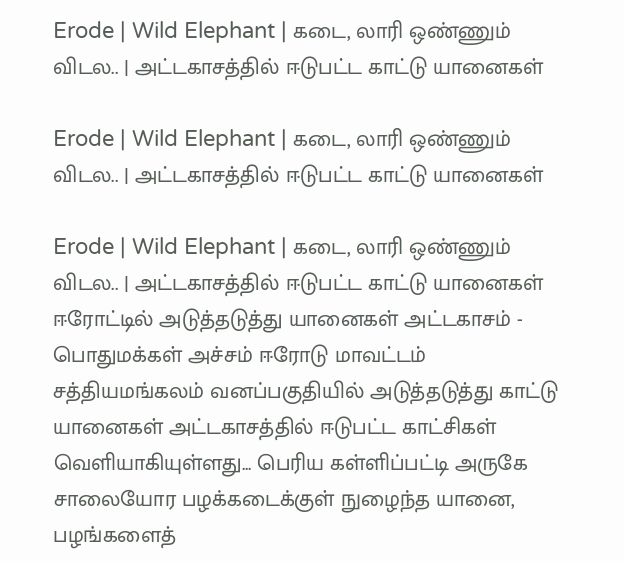Erode | Wild Elephant | கடை, லாரி ஒண்ணும் விடல.. | அட்டகாசத்தில் ஈடுபட்ட காட்டு யானைகள்

Erode | Wild Elephant | கடை, லாரி ஒண்ணும் விடல.. | அட்டகாசத்தில் ஈடுபட்ட காட்டு யானைகள்

Erode | Wild Elephant | கடை, லாரி ஒண்ணும் விடல.. | அட்டகாசத்தில் ஈடுபட்ட காட்டு யானைகள் ஈரோட்டில் அடுத்தடுத்து யானைகள் அட்டகாசம் - பொதுமக்கள் அச்சம் ஈரோடு மாவட்டம் சத்தியமங்கலம் வனப்பகுதியில் அடுத்தடுத்து காட்டு யானைகள் அட்டகாசத்தில் ஈடுபட்ட காட்சிகள் வெளியாகியுள்ளது... பெரிய கள்ளிப்பட்டி அருகே சாலையோர பழக்கடைக்குள் நுழைந்த யானை, பழங்களைத்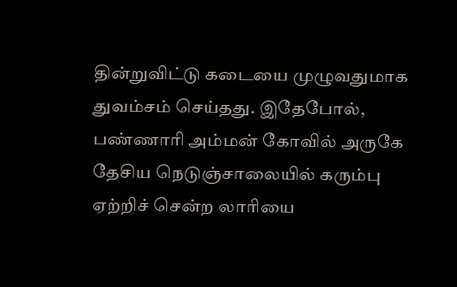தின்றுவிட்டு கடையை முழுவதுமாக துவம்சம் செய்தது. இதேபோல், பண்ணாரி அம்மன் கோவில் அருகே தேசிய நெடுஞ்சாலையில் கரும்பு ஏற்றிச் சென்ற லாரியை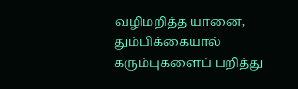வழிமறித்த யானை, தும்பிக்கையால் கரும்புகளைப் பறித்து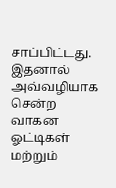சாப்பிட்டது. இதனால் அவ்வழியாக சென்ற வாகன ஓட்டிகள் மற்றும்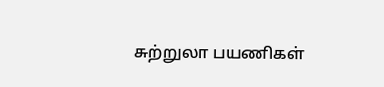சுற்றுலா பயணிகள்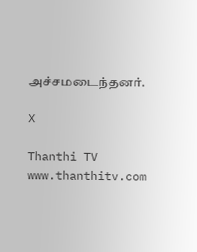அச்சமடைந்தனர்.

X

Thanthi TV
www.thanthitv.com